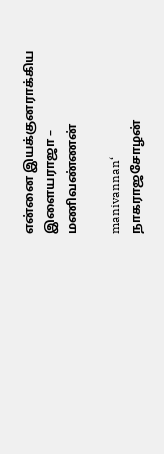என்னை இயக்குனராக்கிய இளையராஜா – மணிவண்ணன்

manivannan‘ நாகராஜசோழன்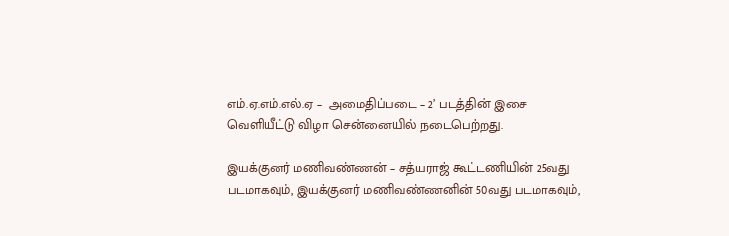எம்.ஏ.எம்.எல்.ஏ –  அமைதிப்படை – 2’ படத்தின் இசை வெளியீட்டு விழா சென்னையில் நடைபெற்றது.

இயக்குனர் மணிவண்ணன் – சத்யராஜ் கூட்டணியின் 25வது படமாகவும், இயக்குனர் மணிவண்ணனின் 50வது படமாகவும்,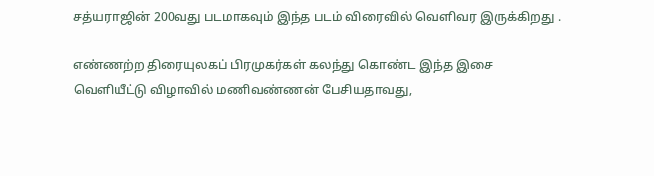சத்யராஜின் 200வது படமாகவும் இந்த படம் விரைவில் வெளிவர இருக்கிறது .

எண்ணற்ற திரையுலகப் பிரமுகர்கள் கலந்து கொண்ட இந்த இசை வெளியீட்டு விழாவில் மணிவண்ணன் பேசியதாவது,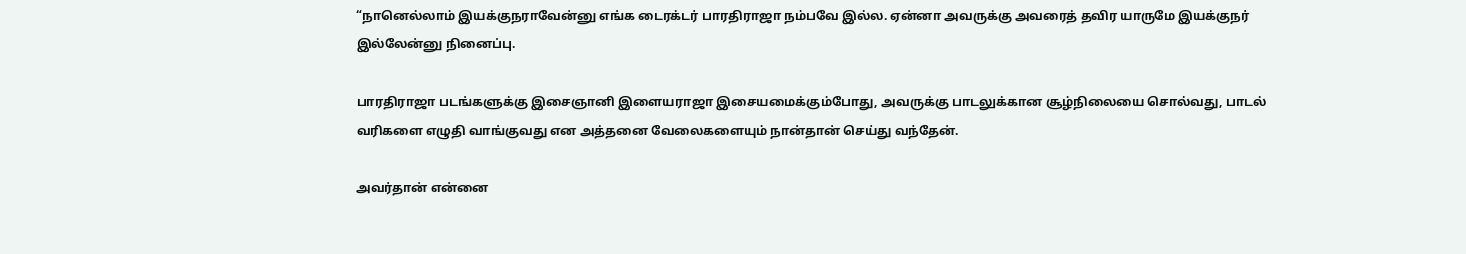“நானெல்லாம் இயக்குநராவேன்னு எங்க டைரக்டர் பாரதிராஜா நம்பவே இல்ல. ஏன்னா அவருக்கு அவரைத் தவிர யாருமே இயக்குநர் இல்லேன்னு நினைப்பு.

பாரதிராஜா படங்களுக்கு இசைஞானி இளையராஜா இசையமைக்கும்போது, அவருக்கு பாடலுக்கான சூழ்நிலையை சொல்வது, பாடல் வரிகளை எழுதி வாங்குவது என அத்தனை வேலைகளையும் நான்தான் செய்து வந்தேன்.

அவர்தான் என்னை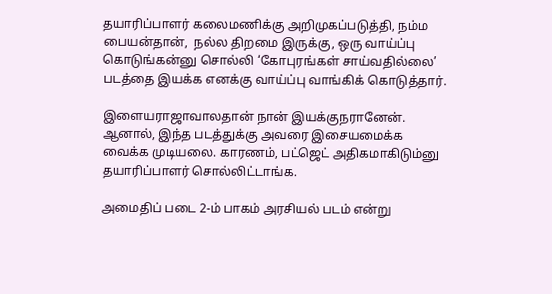தயாரிப்பாளர் கலைமணிக்கு அறிமுகப்படுத்தி, நம்ம பையன்தான்,  நல்ல திறமை இருக்கு, ஒரு வாய்ப்பு கொடுங்கன்னு சொல்லி ‘கோபுரங்கள் சாய்வதில்லை’ படத்தை இயக்க எனக்கு வாய்ப்பு வாங்கிக் கொடுத்தார்.

இளையராஜாவாலதான் நான் இயக்குநரானேன். ஆனால், இந்த படத்துக்கு அவரை இசையமைக்க வைக்க முடியலை. காரணம், பட்ஜெட் அதிகமாகிடும்னு தயாரிப்பாளர் சொல்லிட்டாங்க.

அமைதிப் படை 2-ம் பாகம் அரசியல் படம் என்று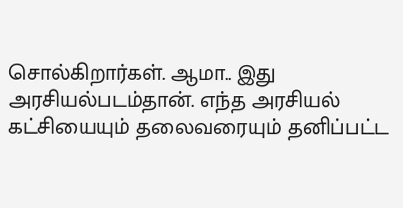சொல்கிறார்கள். ஆமா.. இது அரசியல்படம்தான். எந்த அரசியல் கட்சியையும் தலைவரையும் தனிப்பட்ட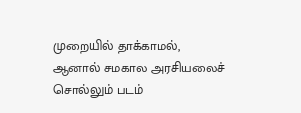முறையில் தாக்காமல், ஆனால் சமகால அரசியலைச் சொல்லும் படம்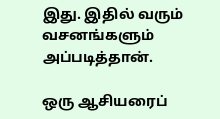இது. இதில் வரும் வசனங்களும் அப்படித்தான்.

ஒரு ஆசியரைப்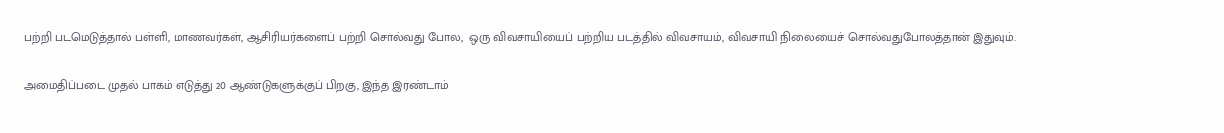பற்றி படமெடுத்தால் பள்ளி, மாணவர்கள், ஆசிரியர்களைப் பற்றி சொல்வது போல,  ஒரு விவசாயியைப் பற்றிய படத்தில் விவசாயம், விவசாயி நிலையைச் சொல்வதுபோலத்தான் இதுவும்.

அமைதிப்படை முதல் பாகம் எடுத்து 20 ஆண்டுகளுக்குப் பிறகு, இந்த இரண்டாம்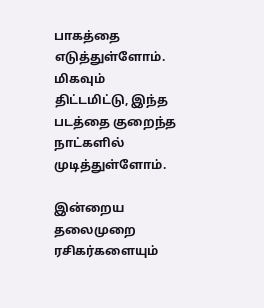பாகத்தை எடுத்துள்ளோம். மிகவும் திட்டமிட்டு, இந்த படத்தை குறைந்த நாட்களில் முடித்துள்ளோம்.

இன்றைய தலைமுறை ரசிகர்களையும்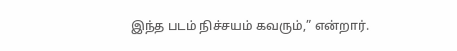இந்த படம் நிச்சயம் கவரும்,” என்றார்.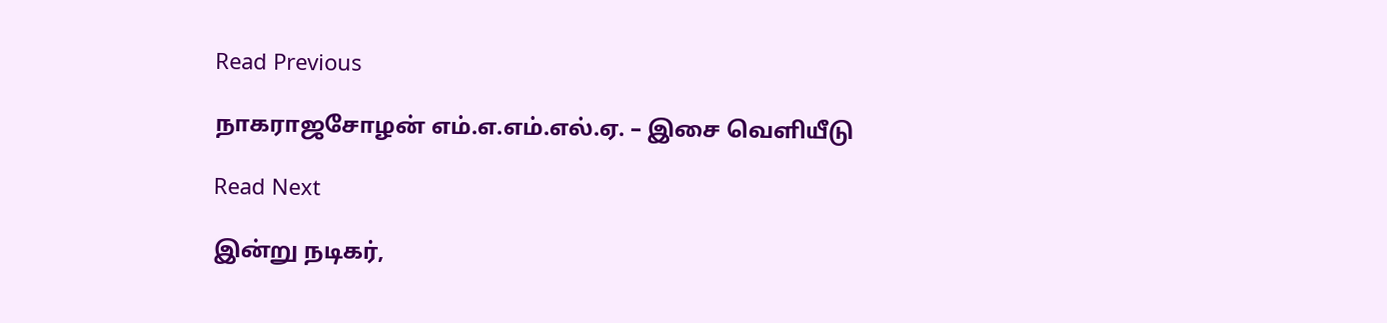Read Previous

நாகராஜசோழன் எம்.எ.எம்.எல்.ஏ. – இசை வெளியீடு

Read Next

இன்று நடிகர்,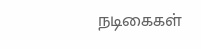நடிகைகள்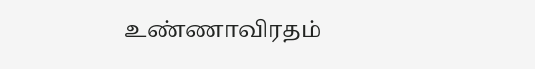உண்ணாவிரதம்